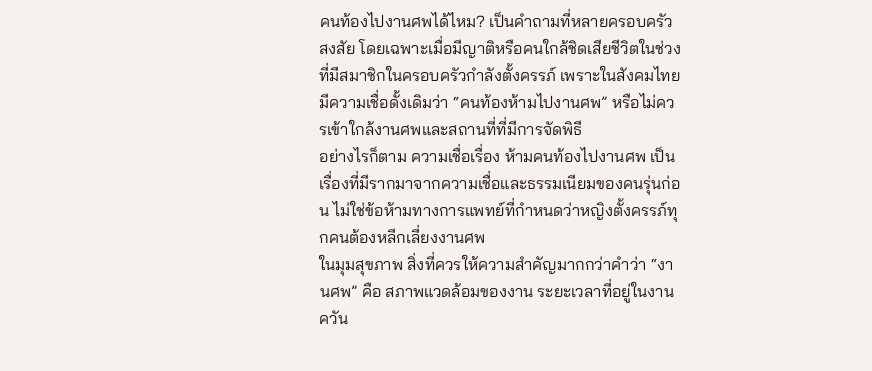คนท้องไปงานศพได้ไหม? เป็นคำถามที่หลายครอบครัวสงสัย โดยเฉพาะเมื่อมีญาติหรือคนใกล้ชิดเสียชีวิตในช่วงที่มีสมาชิกในครอบครัวกำลังตั้งครรภ์ เพราะในสังคมไทยมีความเชื่อดั้งเดิมว่า “คนท้องห้ามไปงานศพ” หรือไม่ควรเข้าใกล้งานศพและสถานที่ที่มีการจัดพิธี
อย่างไรก็ตาม ความเชื่อเรื่อง ห้ามคนท้องไปงานศพ เป็นเรื่องที่มีรากมาจากความเชื่อและธรรมเนียมของคนรุ่นก่อน ไม่ใช่ข้อห้ามทางการแพทย์ที่กำหนดว่าหญิงตั้งครรภ์ทุกคนต้องหลีกเลี่ยงงานศพ
ในมุมสุขภาพ สิ่งที่ควรให้ความสำคัญมากกว่าคำว่า “งานศพ” คือ สภาพแวดล้อมของงาน ระยะเวลาที่อยู่ในงาน ควัน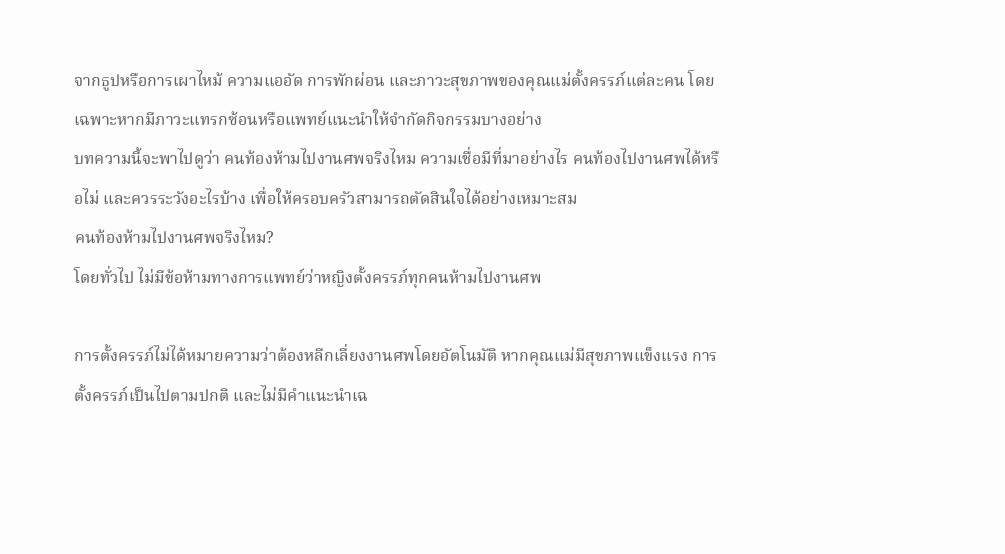จากธูปหรือการเผาไหม้ ความแออัด การพักผ่อน และภาวะสุขภาพของคุณแม่ตั้งครรภ์แต่ละคน โดยเฉพาะหากมีภาวะแทรกซ้อนหรือแพทย์แนะนำให้จำกัดกิจกรรมบางอย่าง
บทความนี้จะพาไปดูว่า คนท้องห้ามไปงานศพจริงไหม ความเชื่อมีที่มาอย่างไร คนท้องไปงานศพได้หรือไม่ และควรระวังอะไรบ้าง เพื่อให้ครอบครัวสามารถตัดสินใจได้อย่างเหมาะสม
คนท้องห้ามไปงานศพจริงไหม?
โดยทั่วไป ไม่มีข้อห้ามทางการแพทย์ว่าหญิงตั้งครรภ์ทุกคนห้ามไปงานศพ

การตั้งครรภ์ไม่ได้หมายความว่าต้องหลีกเลี่ยงงานศพโดยอัตโนมัติ หากคุณแม่มีสุขภาพแข็งแรง การตั้งครรภ์เป็นไปตามปกติ และไม่มีคำแนะนำเฉ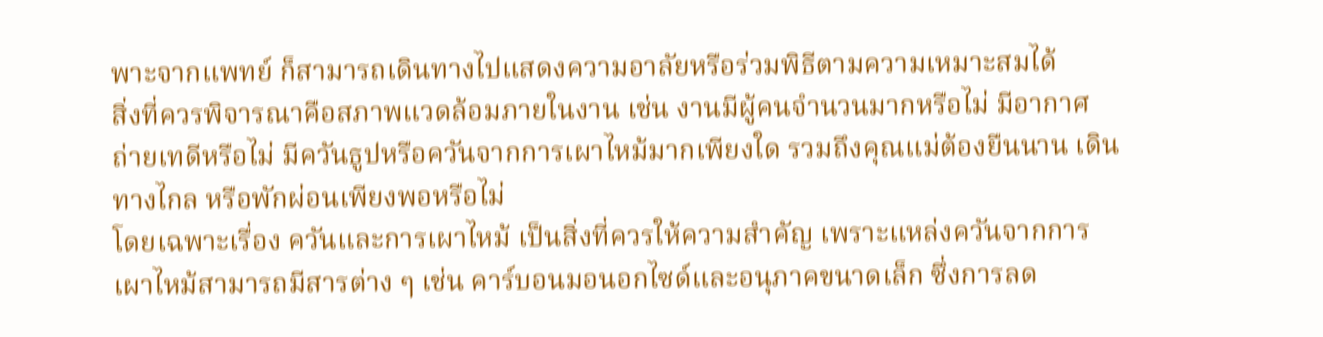พาะจากแพทย์ ก็สามารถเดินทางไปแสดงความอาลัยหรือร่วมพิธีตามความเหมาะสมได้
สิ่งที่ควรพิจารณาคือสภาพแวดล้อมภายในงาน เช่น งานมีผู้คนจำนวนมากหรือไม่ มีอากาศถ่ายเทดีหรือไม่ มีควันธูปหรือควันจากการเผาไหม้มากเพียงใด รวมถึงคุณแม่ต้องยืนนาน เดินทางไกล หรือพักผ่อนเพียงพอหรือไม่
โดยเฉพาะเรื่อง ควันและการเผาไหม้ เป็นสิ่งที่ควรให้ความสำคัญ เพราะแหล่งควันจากการเผาไหม้สามารถมีสารต่าง ๆ เช่น คาร์บอนมอนอกไซด์และอนุภาคขนาดเล็ก ซึ่งการลด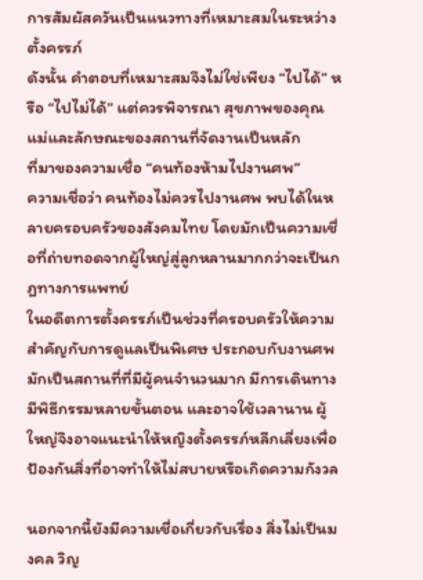การสัมผัสควันเป็นแนวทางที่เหมาะสมในระหว่างตั้งครรภ์
ดังนั้น คำตอบที่เหมาะสมจึงไม่ใช่เพียง “ไปได้” หรือ “ไปไม่ได้” แต่ควรพิจารณา สุขภาพของคุณแม่และลักษณะของสถานที่จัดงานเป็นหลัก
ที่มาของความเชื่อ “คนท้องห้ามไปงานศพ”
ความเชื่อว่า คนท้องไม่ควรไปงานศพ พบได้ในหลายครอบครัวของสังคมไทย โดยมักเป็นความเชื่อที่ถ่ายทอดจากผู้ใหญ่สู่ลูกหลานมากกว่าจะเป็นกฎทางการแพทย์
ในอดีตการตั้งครรภ์เป็นช่วงที่ครอบครัวให้ความสำคัญกับการดูแลเป็นพิเศษ ประกอบกับงานศพมักเป็นสถานที่ที่มีผู้คนจำนวนมาก มีการเดินทาง มีพิธีกรรมหลายขั้นตอน และอาจใช้เวลานาน ผู้ใหญ่จึงอาจแนะนำให้หญิงตั้งครรภ์หลีกเลี่ยงเพื่อป้องกันสิ่งที่อาจทำให้ไม่สบายหรือเกิดความกังวล

นอกจากนี้ยังมีความเชื่อเกี่ยวกับเรื่อง สิ่งไม่เป็นมงคล วิญ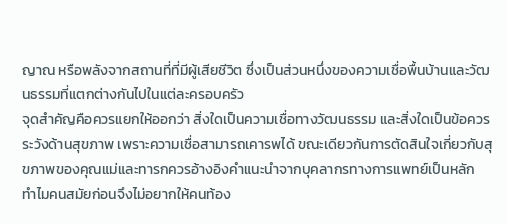ญาณ หรือพลังจากสถานที่ที่มีผู้เสียชีวิต ซึ่งเป็นส่วนหนึ่งของความเชื่อพื้นบ้านและวัฒนธรรมที่แตกต่างกันไปในแต่ละครอบครัว
จุดสำคัญคือควรแยกให้ออกว่า สิ่งใดเป็นความเชื่อทางวัฒนธรรม และสิ่งใดเป็นข้อควรระวังด้านสุขภาพ เพราะความเชื่อสามารถเคารพได้ ขณะเดียวกันการตัดสินใจเกี่ยวกับสุขภาพของคุณแม่และทารกควรอ้างอิงคำแนะนำจากบุคลากรทางการแพทย์เป็นหลัก
ทำไมคนสมัยก่อนจึงไม่อยากให้คนท้อง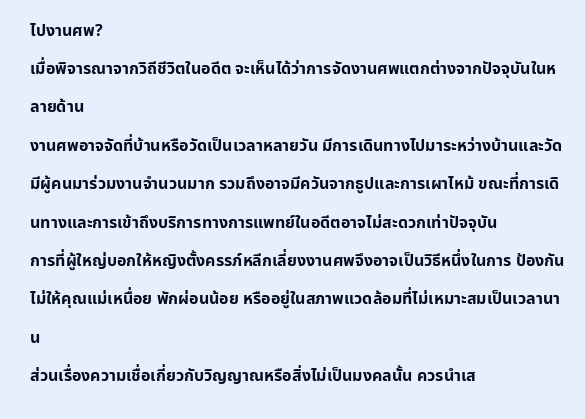ไปงานศพ?
เมื่อพิจารณาจากวิถีชีวิตในอดีต จะเห็นได้ว่าการจัดงานศพแตกต่างจากปัจจุบันในหลายด้าน
งานศพอาจจัดที่บ้านหรือวัดเป็นเวลาหลายวัน มีการเดินทางไปมาระหว่างบ้านและวัด มีผู้คนมาร่วมงานจำนวนมาก รวมถึงอาจมีควันจากธูปและการเผาไหม้ ขณะที่การเดินทางและการเข้าถึงบริการทางการแพทย์ในอดีตอาจไม่สะดวกเท่าปัจจุบัน
การที่ผู้ใหญ่บอกให้หญิงตั้งครรภ์หลีกเลี่ยงงานศพจึงอาจเป็นวิธีหนึ่งในการ ป้องกันไม่ให้คุณแม่เหนื่อย พักผ่อนน้อย หรืออยู่ในสภาพแวดล้อมที่ไม่เหมาะสมเป็นเวลานาน
ส่วนเรื่องความเชื่อเกี่ยวกับวิญญาณหรือสิ่งไม่เป็นมงคลนั้น ควรนำเส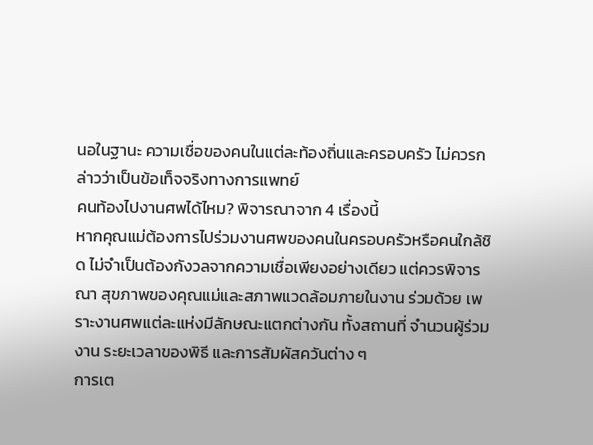นอในฐานะ ความเชื่อของคนในแต่ละท้องถิ่นและครอบครัว ไม่ควรกล่าวว่าเป็นข้อเท็จจริงทางการแพทย์
คนท้องไปงานศพได้ไหม? พิจารณาจาก 4 เรื่องนี้
หากคุณแม่ต้องการไปร่วมงานศพของคนในครอบครัวหรือคนใกล้ชิด ไม่จำเป็นต้องกังวลจากความเชื่อเพียงอย่างเดียว แต่ควรพิจารณา สุขภาพของคุณแม่และสภาพแวดล้อมภายในงาน ร่วมด้วย เพราะงานศพแต่ละแห่งมีลักษณะแตกต่างกัน ทั้งสถานที่ จำนวนผู้ร่วมงาน ระยะเวลาของพิธี และการสัมผัสควันต่าง ๆ
การเต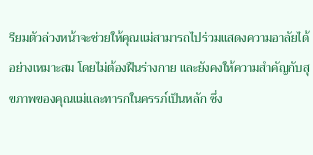รียมตัวล่วงหน้าจะช่วยให้คุณแม่สามารถไปร่วมแสดงความอาลัยได้อย่างเหมาะสม โดยไม่ต้องฝืนร่างกาย และยังคงให้ความสำคัญกับสุขภาพของคุณแม่และทารกในครรภ์เป็นหลัก ซึ่ง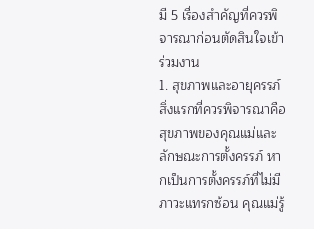มี 5 เรื่องสำคัญที่ควรพิจารณาก่อนตัดสินใจเข้าร่วมงาน
1. สุขภาพและอายุครรภ์
สิ่งแรกที่ควรพิจารณาคือ สุขภาพของคุณแม่และลักษณะการตั้งครรภ์ หากเป็นการตั้งครรภ์ที่ไม่มีภาวะแทรกซ้อน คุณแม่รู้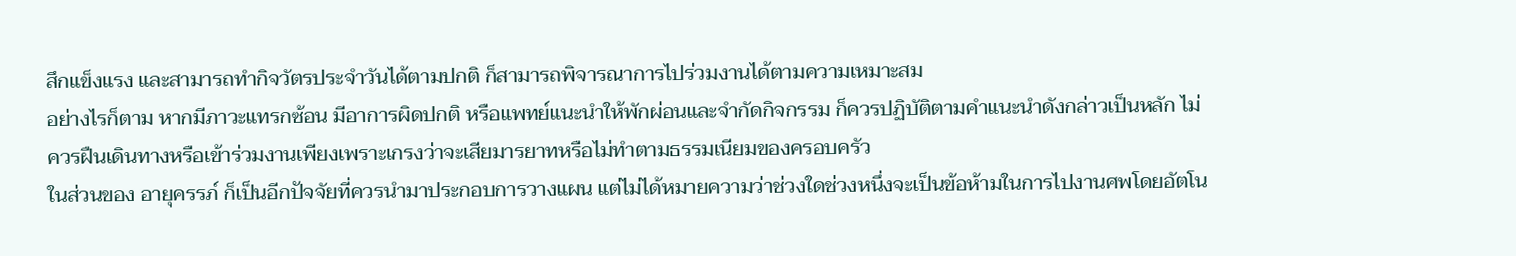สึกแข็งแรง และสามารถทำกิจวัตรประจำวันได้ตามปกติ ก็สามารถพิจารณาการไปร่วมงานได้ตามความเหมาะสม
อย่างไรก็ตาม หากมีภาวะแทรกซ้อน มีอาการผิดปกติ หรือแพทย์แนะนำให้พักผ่อนและจำกัดกิจกรรม ก็ควรปฏิบัติตามคำแนะนำดังกล่าวเป็นหลัก ไม่ควรฝืนเดินทางหรือเข้าร่วมงานเพียงเพราะเกรงว่าจะเสียมารยาทหรือไม่ทำตามธรรมเนียมของครอบครัว
ในส่วนของ อายุครรภ์ ก็เป็นอีกปัจจัยที่ควรนำมาประกอบการวางแผน แต่ไม่ได้หมายความว่าช่วงใดช่วงหนึ่งจะเป็นข้อห้ามในการไปงานศพโดยอัตโน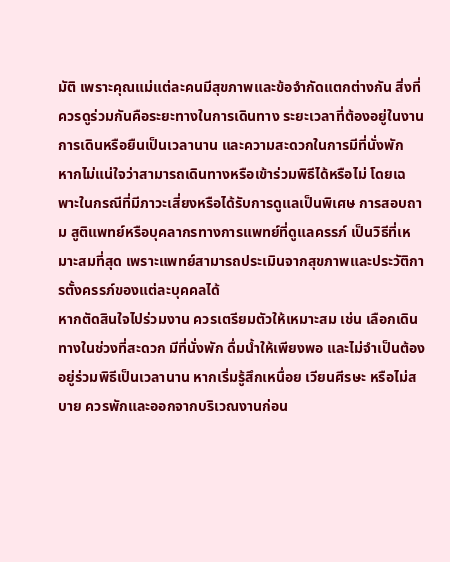มัติ เพราะคุณแม่แต่ละคนมีสุขภาพและข้อจำกัดแตกต่างกัน สิ่งที่ควรดูร่วมกันคือระยะทางในการเดินทาง ระยะเวลาที่ต้องอยู่ในงาน การเดินหรือยืนเป็นเวลานาน และความสะดวกในการมีที่นั่งพัก
หากไม่แน่ใจว่าสามารถเดินทางหรือเข้าร่วมพิธีได้หรือไม่ โดยเฉพาะในกรณีที่มีภาวะเสี่ยงหรือได้รับการดูแลเป็นพิเศษ การสอบถาม สูติแพทย์หรือบุคลากรทางการแพทย์ที่ดูแลครรภ์ เป็นวิธีที่เหมาะสมที่สุด เพราะแพทย์สามารถประเมินจากสุขภาพและประวัติการตั้งครรภ์ของแต่ละบุคคลได้
หากตัดสินใจไปร่วมงาน ควรเตรียมตัวให้เหมาะสม เช่น เลือกเดินทางในช่วงที่สะดวก มีที่นั่งพัก ดื่มน้ำให้เพียงพอ และไม่จำเป็นต้องอยู่ร่วมพิธีเป็นเวลานาน หากเริ่มรู้สึกเหนื่อย เวียนศีรษะ หรือไม่สบาย ควรพักและออกจากบริเวณงานก่อน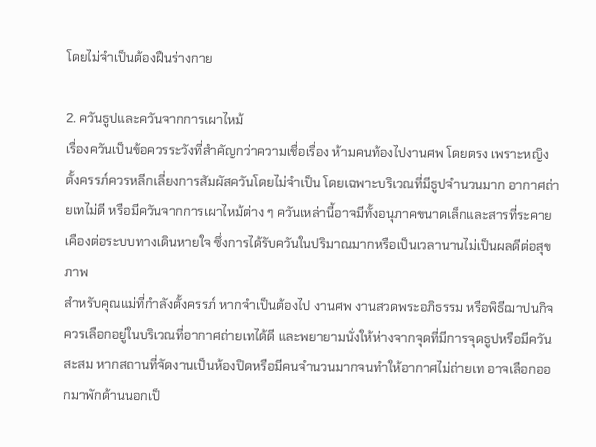โดยไม่จำเป็นต้องฝืนร่างกาย

2. ควันธูปและควันจากการเผาไหม้
เรื่องควันเป็นข้อควรระวังที่สำคัญกว่าความเชื่อเรื่อง ห้ามคนท้องไปงานศพ โดยตรง เพราะหญิงตั้งครรภ์ควรหลีกเลี่ยงการสัมผัสควันโดยไม่จำเป็น โดยเฉพาะบริเวณที่มีธูปจำนวนมาก อากาศถ่ายเทไม่ดี หรือมีควันจากการเผาไหม้ต่าง ๆ ควันเหล่านี้อาจมีทั้งอนุภาคขนาดเล็กและสารที่ระคายเคืองต่อระบบทางเดินหายใจ ซึ่งการได้รับควันในปริมาณมากหรือเป็นเวลานานไม่เป็นผลดีต่อสุขภาพ
สำหรับคุณแม่ที่กำลังตั้งครรภ์ หากจำเป็นต้องไป งานศพ งานสวดพระอภิธรรม หรือพิธีฌาปนกิจ ควรเลือกอยู่ในบริเวณที่อากาศถ่ายเทได้ดี และพยายามนั่งให้ห่างจากจุดที่มีการจุดธูปหรือมีควันสะสม หากสถานที่จัดงานเป็นห้องปิดหรือมีคนจำนวนมากจนทำให้อากาศไม่ถ่ายเท อาจเลือกออกมาพักด้านนอกเป็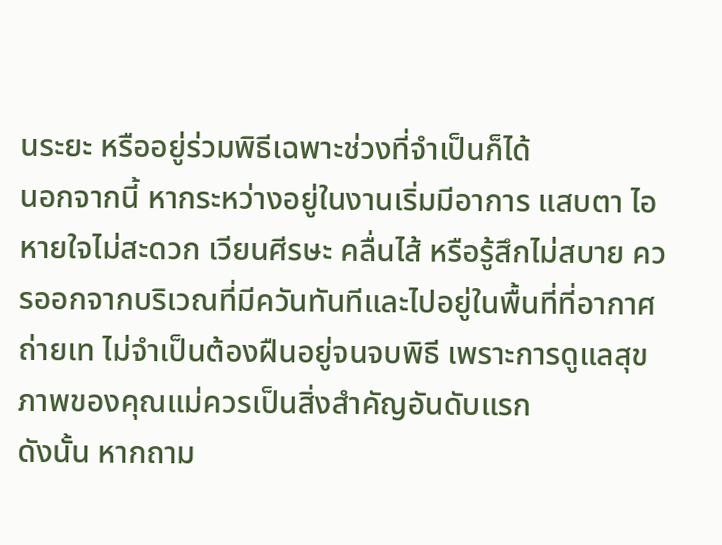นระยะ หรืออยู่ร่วมพิธีเฉพาะช่วงที่จำเป็นก็ได้
นอกจากนี้ หากระหว่างอยู่ในงานเริ่มมีอาการ แสบตา ไอ หายใจไม่สะดวก เวียนศีรษะ คลื่นไส้ หรือรู้สึกไม่สบาย ควรออกจากบริเวณที่มีควันทันทีและไปอยู่ในพื้นที่ที่อากาศถ่ายเท ไม่จำเป็นต้องฝืนอยู่จนจบพิธี เพราะการดูแลสุขภาพของคุณแม่ควรเป็นสิ่งสำคัญอันดับแรก
ดังนั้น หากถาม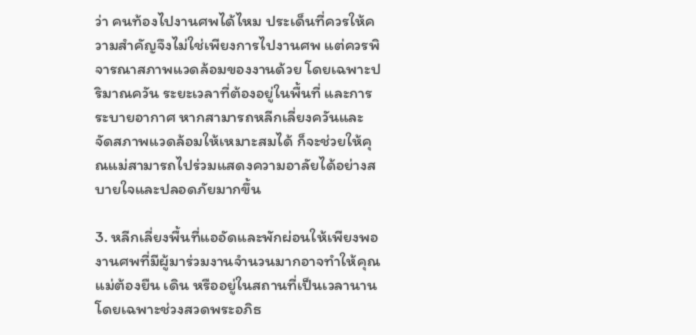ว่า คนท้องไปงานศพได้ไหม ประเด็นที่ควรให้ความสำคัญจึงไม่ใช่เพียงการไปงานศพ แต่ควรพิจารณาสภาพแวดล้อมของงานด้วย โดยเฉพาะปริมาณควัน ระยะเวลาที่ต้องอยู่ในพื้นที่ และการระบายอากาศ หากสามารถหลีกเลี่ยงควันและจัดสภาพแวดล้อมให้เหมาะสมได้ ก็จะช่วยให้คุณแม่สามารถไปร่วมแสดงความอาลัยได้อย่างสบายใจและปลอดภัยมากขึ้น

3. หลีกเลี่ยงพื้นที่แออัดและพักผ่อนให้เพียงพอ
งานศพที่มีผู้มาร่วมงานจำนวนมากอาจทำให้คุณแม่ต้องยืน เดิน หรืออยู่ในสถานที่เป็นเวลานาน โดยเฉพาะช่วงสวดพระอภิธ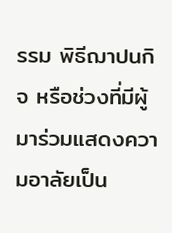รรม พิธีฌาปนกิจ หรือช่วงที่มีผู้มาร่วมแสดงความอาลัยเป็น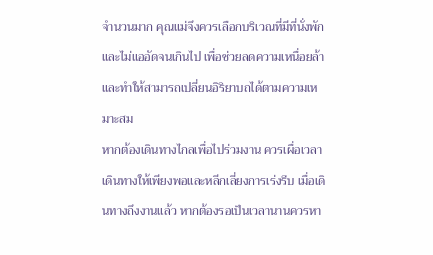จำนวนมาก คุณแม่จึงควรเลือกบริเวณที่มีที่นั่งพักและไม่แออัดจนเกินไป เพื่อช่วยลดความเหนื่อยล้าและทำให้สามารถเปลี่ยนอิริยาบถได้ตามความเหมาะสม
หากต้องเดินทางไกลเพื่อไปร่วมงาน ควรเผื่อเวลาเดินทางให้เพียงพอและหลีกเลี่ยงการเร่งรีบ เมื่อเดินทางถึงงานแล้ว หากต้องรอเป็นเวลานานควรหา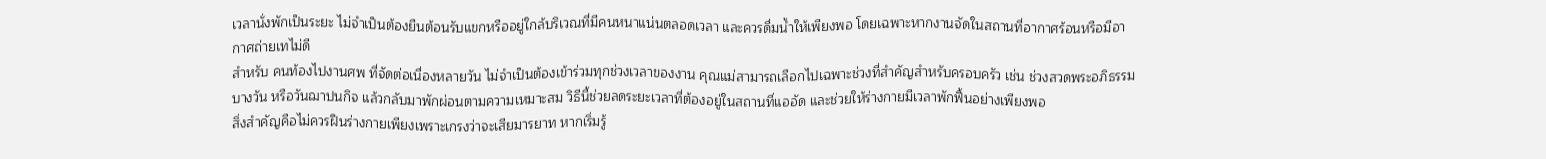เวลานั่งพักเป็นระยะ ไม่จำเป็นต้องยืนต้อนรับแขกหรืออยู่ใกล้บริเวณที่มีคนหนาแน่นตลอดเวลา และควรดื่มน้ำให้เพียงพอ โดยเฉพาะหากงานจัดในสถานที่อากาศร้อนหรือมีอากาศถ่ายเทไม่ดี
สำหรับ คนท้องไปงานศพ ที่จัดต่อเนื่องหลายวัน ไม่จำเป็นต้องเข้าร่วมทุกช่วงเวลาของงาน คุณแม่สามารถเลือกไปเฉพาะช่วงที่สำคัญสำหรับครอบครัว เช่น ช่วงสวดพระอภิธรรมบางวัน หรือวันฌาปนกิจ แล้วกลับมาพักผ่อนตามความเหมาะสม วิธีนี้ช่วยลดระยะเวลาที่ต้องอยู่ในสถานที่แออัด และช่วยให้ร่างกายมีเวลาพักฟื้นอย่างเพียงพอ
สิ่งสำคัญคือไม่ควรฝืนร่างกายเพียงเพราะเกรงว่าจะเสียมารยาท หากเริ่มรู้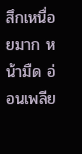สึกเหนื่อยมาก หน้ามืด อ่อนเพลีย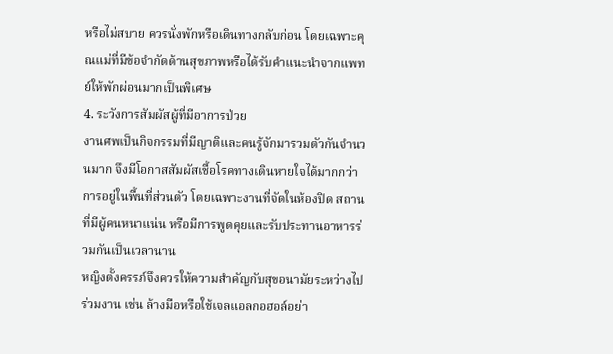หรือไม่สบาย ควรนั่งพักหรือเดินทางกลับก่อน โดยเฉพาะคุณแม่ที่มีข้อจำกัดด้านสุขภาพหรือได้รับคำแนะนำจากแพทย์ให้พักผ่อนมากเป็นพิเศษ
4. ระวังการสัมผัสผู้ที่มีอาการป่วย
งานศพเป็นกิจกรรมที่มีญาติและคนรู้จักมารวมตัวกันจำนวนมาก จึงมีโอกาสสัมผัสเชื้อโรคทางเดินหายใจได้มากกว่าการอยู่ในพื้นที่ส่วนตัว โดยเฉพาะงานที่จัดในห้องปิด สถานที่มีผู้คนหนาแน่น หรือมีการพูดคุยและรับประทานอาหารร่วมกันเป็นเวลานาน
หญิงตั้งครรภ์จึงควรให้ความสำคัญกับสุขอนามัยระหว่างไปร่วมงาน เช่น ล้างมือหรือใช้เจลแอลกอฮอล์อย่า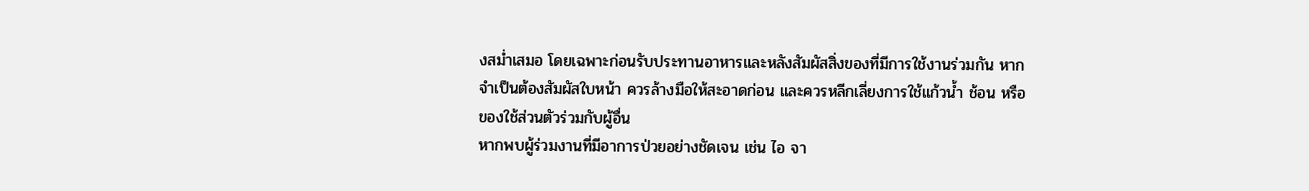งสม่ำเสมอ โดยเฉพาะก่อนรับประทานอาหารและหลังสัมผัสสิ่งของที่มีการใช้งานร่วมกัน หากจำเป็นต้องสัมผัสใบหน้า ควรล้างมือให้สะอาดก่อน และควรหลีกเลี่ยงการใช้แก้วน้ำ ช้อน หรือของใช้ส่วนตัวร่วมกับผู้อื่น
หากพบผู้ร่วมงานที่มีอาการป่วยอย่างชัดเจน เช่น ไอ จา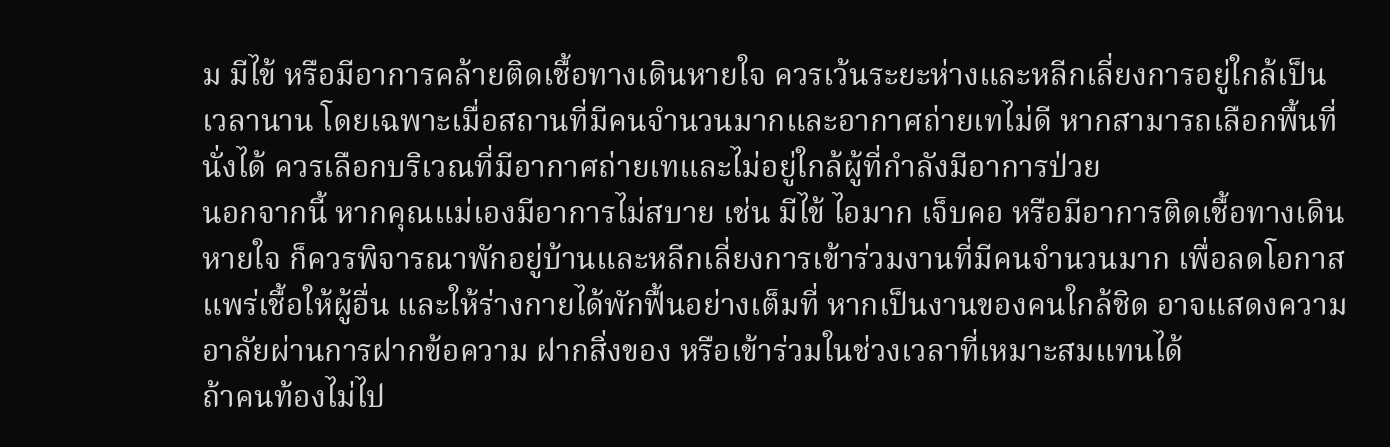ม มีไข้ หรือมีอาการคล้ายติดเชื้อทางเดินหายใจ ควรเว้นระยะห่างและหลีกเลี่ยงการอยู่ใกล้เป็นเวลานาน โดยเฉพาะเมื่อสถานที่มีคนจำนวนมากและอากาศถ่ายเทไม่ดี หากสามารถเลือกพื้นที่นั่งได้ ควรเลือกบริเวณที่มีอากาศถ่ายเทและไม่อยู่ใกล้ผู้ที่กำลังมีอาการป่วย
นอกจากนี้ หากคุณแม่เองมีอาการไม่สบาย เช่น มีไข้ ไอมาก เจ็บคอ หรือมีอาการติดเชื้อทางเดินหายใจ ก็ควรพิจารณาพักอยู่บ้านและหลีกเลี่ยงการเข้าร่วมงานที่มีคนจำนวนมาก เพื่อลดโอกาสแพร่เชื้อให้ผู้อื่น และให้ร่างกายได้พักฟื้นอย่างเต็มที่ หากเป็นงานของคนใกล้ชิด อาจแสดงความอาลัยผ่านการฝากข้อความ ฝากสิ่งของ หรือเข้าร่วมในช่วงเวลาที่เหมาะสมแทนได้
ถ้าคนท้องไม่ไป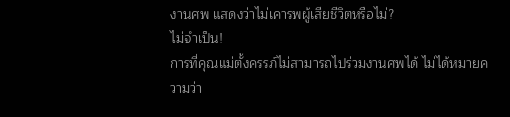งานศพ แสดงว่าไม่เคารพผู้เสียชีวิตหรือไม่?
ไม่จำเป็น!
การที่คุณแม่ตั้งครรภ์ไม่สามารถไปร่วมงานศพได้ ไม่ได้หมายความว่า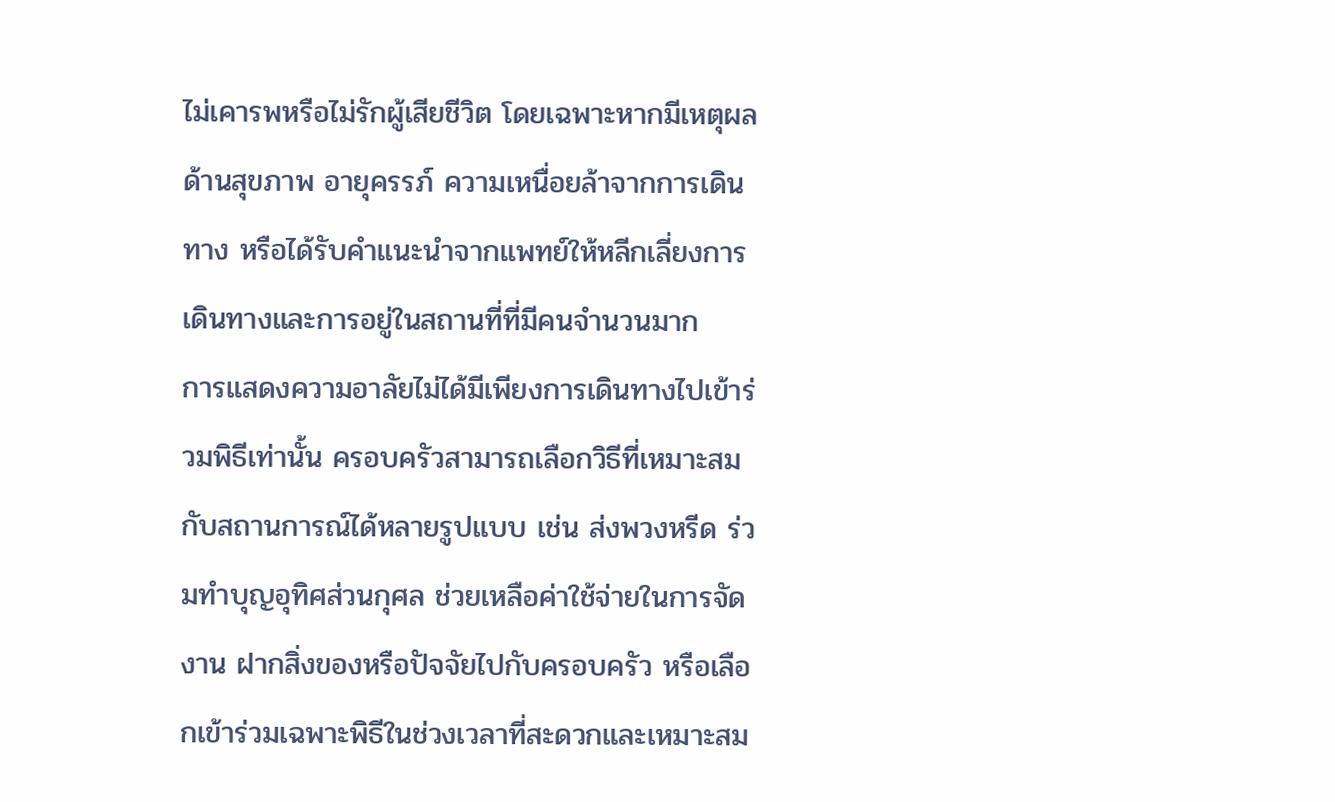ไม่เคารพหรือไม่รักผู้เสียชีวิต โดยเฉพาะหากมีเหตุผลด้านสุขภาพ อายุครรภ์ ความเหนื่อยล้าจากการเดินทาง หรือได้รับคำแนะนำจากแพทย์ให้หลีกเลี่ยงการเดินทางและการอยู่ในสถานที่ที่มีคนจำนวนมาก
การแสดงความอาลัยไม่ได้มีเพียงการเดินทางไปเข้าร่วมพิธีเท่านั้น ครอบครัวสามารถเลือกวิธีที่เหมาะสมกับสถานการณ์ได้หลายรูปแบบ เช่น ส่งพวงหรีด ร่วมทำบุญอุทิศส่วนกุศล ช่วยเหลือค่าใช้จ่ายในการจัดงาน ฝากสิ่งของหรือปัจจัยไปกับครอบครัว หรือเลือกเข้าร่วมเฉพาะพิธีในช่วงเวลาที่สะดวกและเหมาะสม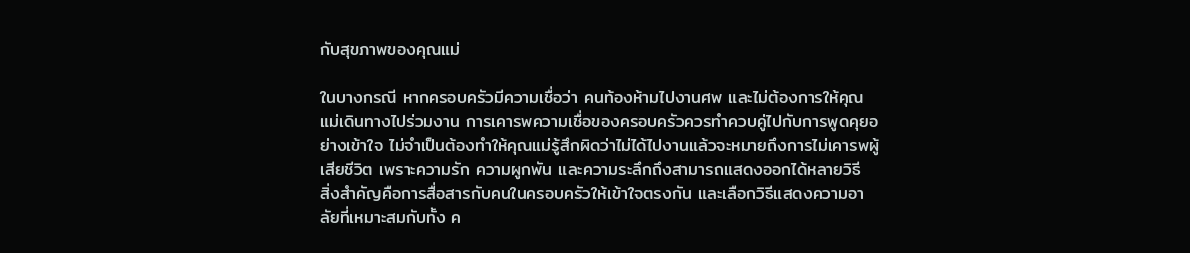กับสุขภาพของคุณแม่

ในบางกรณี หากครอบครัวมีความเชื่อว่า คนท้องห้ามไปงานศพ และไม่ต้องการให้คุณแม่เดินทางไปร่วมงาน การเคารพความเชื่อของครอบครัวควรทำควบคู่ไปกับการพูดคุยอย่างเข้าใจ ไม่จำเป็นต้องทำให้คุณแม่รู้สึกผิดว่าไม่ได้ไปงานแล้วจะหมายถึงการไม่เคารพผู้เสียชีวิต เพราะความรัก ความผูกพัน และความระลึกถึงสามารถแสดงออกได้หลายวิธี
สิ่งสำคัญคือการสื่อสารกับคนในครอบครัวให้เข้าใจตรงกัน และเลือกวิธีแสดงความอาลัยที่เหมาะสมกับทั้ง ค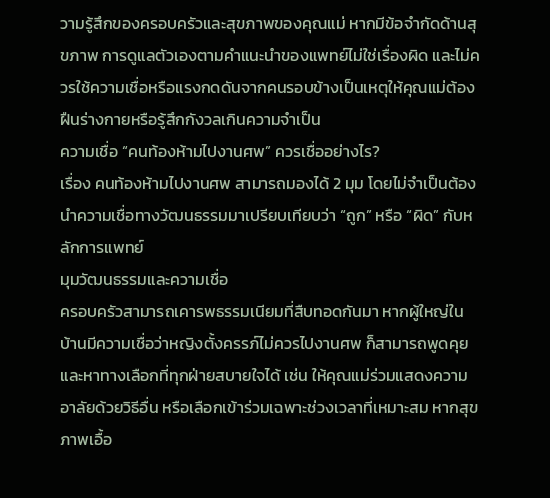วามรู้สึกของครอบครัวและสุขภาพของคุณแม่ หากมีข้อจำกัดด้านสุขภาพ การดูแลตัวเองตามคำแนะนำของแพทย์ไม่ใช่เรื่องผิด และไม่ควรใช้ความเชื่อหรือแรงกดดันจากคนรอบข้างเป็นเหตุให้คุณแม่ต้องฝืนร่างกายหรือรู้สึกกังวลเกินความจำเป็น
ความเชื่อ “คนท้องห้ามไปงานศพ” ควรเชื่ออย่างไร?
เรื่อง คนท้องห้ามไปงานศพ สามารถมองได้ 2 มุม โดยไม่จำเป็นต้องนำความเชื่อทางวัฒนธรรมมาเปรียบเทียบว่า “ถูก” หรือ “ผิด” กับหลักการแพทย์
มุมวัฒนธรรมและความเชื่อ
ครอบครัวสามารถเคารพธรรมเนียมที่สืบทอดกันมา หากผู้ใหญ่ในบ้านมีความเชื่อว่าหญิงตั้งครรภ์ไม่ควรไปงานศพ ก็สามารถพูดคุยและหาทางเลือกที่ทุกฝ่ายสบายใจได้ เช่น ให้คุณแม่ร่วมแสดงความอาลัยด้วยวิธีอื่น หรือเลือกเข้าร่วมเฉพาะช่วงเวลาที่เหมาะสม หากสุขภาพเอื้อ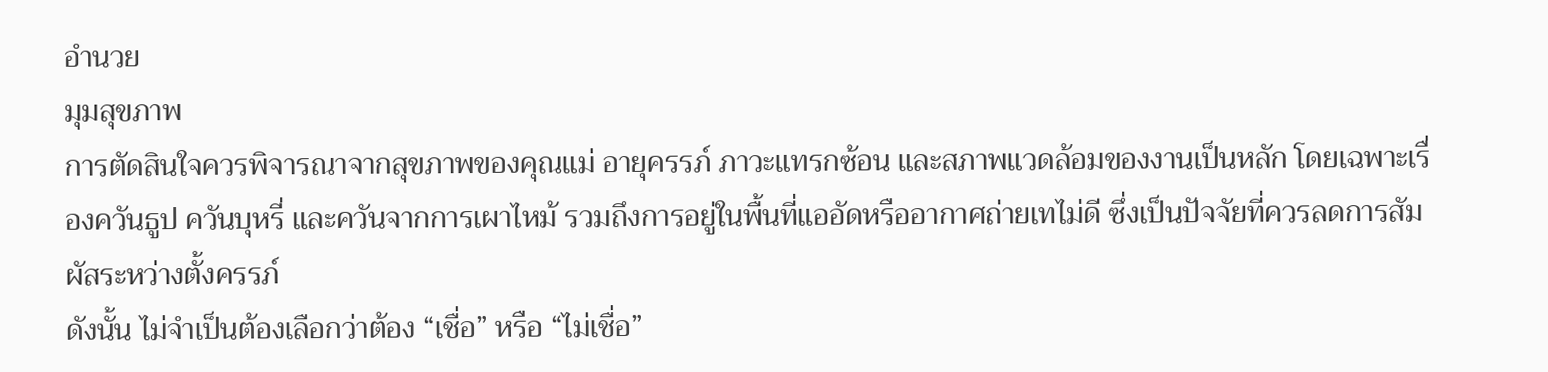อำนวย
มุมสุขภาพ
การตัดสินใจควรพิจารณาจากสุขภาพของคุณแม่ อายุครรภ์ ภาวะแทรกซ้อน และสภาพแวดล้อมของงานเป็นหลัก โดยเฉพาะเรื่องควันธูป ควันบุหรี่ และควันจากการเผาไหม้ รวมถึงการอยู่ในพื้นที่แออัดหรืออากาศถ่ายเทไม่ดี ซึ่งเป็นปัจจัยที่ควรลดการสัมผัสระหว่างตั้งครรภ์
ดังนั้น ไม่จำเป็นต้องเลือกว่าต้อง “เชื่อ” หรือ “ไม่เชื่อ”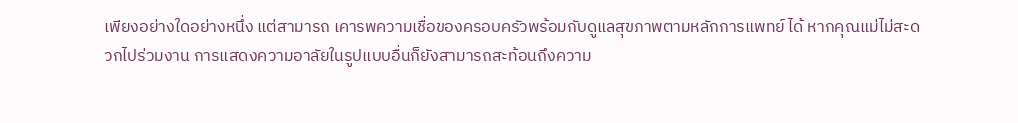เพียงอย่างใดอย่างหนึ่ง แต่สามารถ เคารพความเชื่อของครอบครัวพร้อมกับดูแลสุขภาพตามหลักการแพทย์ ได้ หากคุณแม่ไม่สะดวกไปร่วมงาน การแสดงความอาลัยในรูปแบบอื่นก็ยังสามารถสะท้อนถึงความ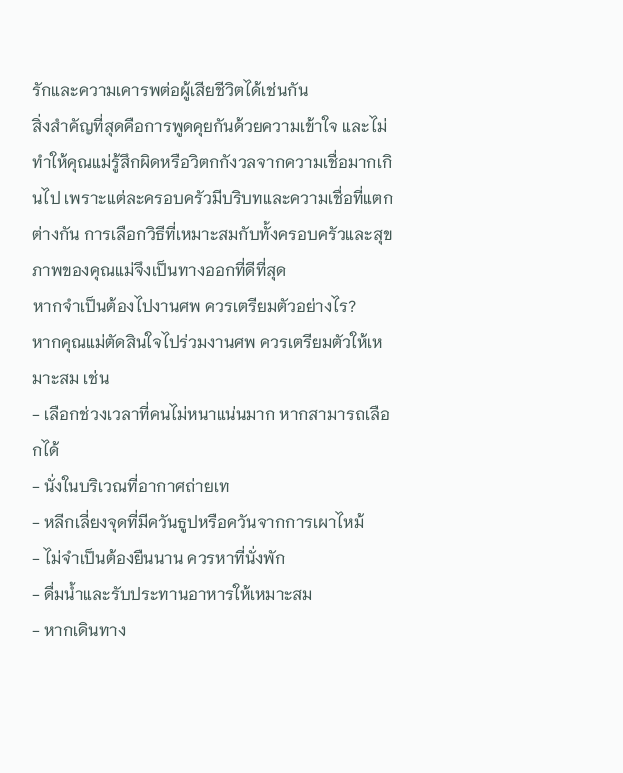รักและความเคารพต่อผู้เสียชีวิตได้เช่นกัน
สิ่งสำคัญที่สุดคือการพูดคุยกันด้วยความเข้าใจ และไม่ทำให้คุณแม่รู้สึกผิดหรือวิตกกังวลจากความเชื่อมากเกินไป เพราะแต่ละครอบครัวมีบริบทและความเชื่อที่แตกต่างกัน การเลือกวิธีที่เหมาะสมกับทั้งครอบครัวและสุขภาพของคุณแม่จึงเป็นทางออกที่ดีที่สุด
หากจำเป็นต้องไปงานศพ ควรเตรียมตัวอย่างไร?
หากคุณแม่ตัดสินใจไปร่วมงานศพ ควรเตรียมตัวให้เหมาะสม เช่น
- เลือกช่วงเวลาที่คนไม่หนาแน่นมาก หากสามารถเลือกได้
- นั่งในบริเวณที่อากาศถ่ายเท
- หลีกเลี่ยงจุดที่มีควันธูปหรือควันจากการเผาไหม้
- ไม่จำเป็นต้องยืนนาน ควรหาที่นั่งพัก
- ดื่มน้ำและรับประทานอาหารให้เหมาะสม
- หากเดินทาง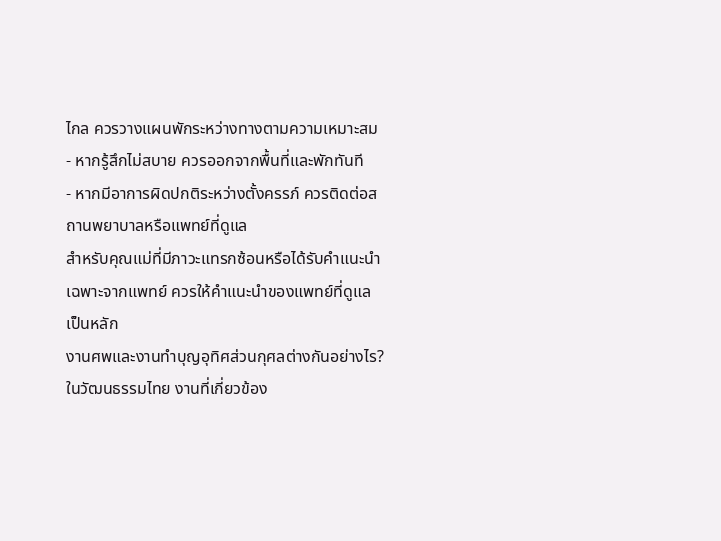ไกล ควรวางแผนพักระหว่างทางตามความเหมาะสม
- หากรู้สึกไม่สบาย ควรออกจากพื้นที่และพักทันที
- หากมีอาการผิดปกติระหว่างตั้งครรภ์ ควรติดต่อสถานพยาบาลหรือแพทย์ที่ดูแล
สำหรับคุณแม่ที่มีภาวะแทรกซ้อนหรือได้รับคำแนะนำเฉพาะจากแพทย์ ควรให้คำแนะนำของแพทย์ที่ดูแลเป็นหลัก
งานศพและงานทำบุญอุทิศส่วนกุศลต่างกันอย่างไร?
ในวัฒนธรรมไทย งานที่เกี่ยวข้อง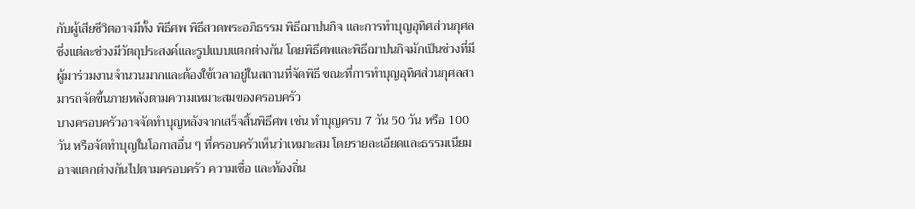กับผู้เสียชีวิตอาจมีทั้ง พิธีศพ พิธีสวดพระอภิธรรม พิธีฌาปนกิจ และการทำบุญอุทิศส่วนกุศล ซึ่งแต่ละช่วงมีวัตถุประสงค์และรูปแบบแตกต่างกัน โดยพิธีศพและพิธีฌาปนกิจมักเป็นช่วงที่มีผู้มาร่วมงานจำนวนมากและต้องใช้เวลาอยู่ในสถานที่จัดพิธี ขณะที่การทำบุญอุทิศส่วนกุศลสามารถจัดขึ้นภายหลังตามความเหมาะสมของครอบครัว
บางครอบครัวอาจจัดทำบุญหลังจากเสร็จสิ้นพิธีศพ เช่น ทำบุญครบ 7 วัน 50 วัน หรือ 100 วัน หรือจัดทำบุญในโอกาสอื่น ๆ ที่ครอบครัวเห็นว่าเหมาะสม โดยรายละเอียดและธรรมเนียมอาจแตกต่างกันไปตามครอบครัว ความเชื่อ และท้องถิ่น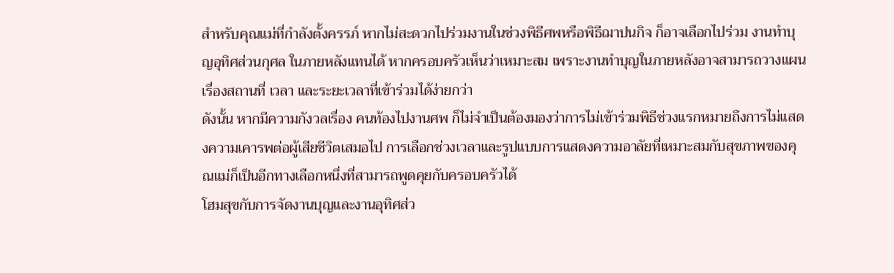สำหรับคุณแม่ที่กำลังตั้งครรภ์ หากไม่สะดวกไปร่วมงานในช่วงพิธีศพหรือพิธีฌาปนกิจ ก็อาจเลือกไปร่วม งานทำบุญอุทิศส่วนกุศล ในภายหลังแทนได้ หากครอบครัวเห็นว่าเหมาะสม เพราะงานทำบุญในภายหลังอาจสามารถวางแผนเรื่องสถานที่ เวลา และระยะเวลาที่เข้าร่วมได้ง่ายกว่า
ดังนั้น หากมีความกังวลเรื่อง คนท้องไปงานศพ ก็ไม่จำเป็นต้องมองว่าการไม่เข้าร่วมพิธีช่วงแรกหมายถึงการไม่แสดงความเคารพต่อผู้เสียชีวิตเสมอไป การเลือกช่วงเวลาและรูปแบบการแสดงความอาลัยที่เหมาะสมกับสุขภาพของคุณแม่ก็เป็นอีกทางเลือกหนึ่งที่สามารถพูดคุยกับครอบครัวได้
โฮมสุขกับการจัดงานบุญและงานอุทิศส่ว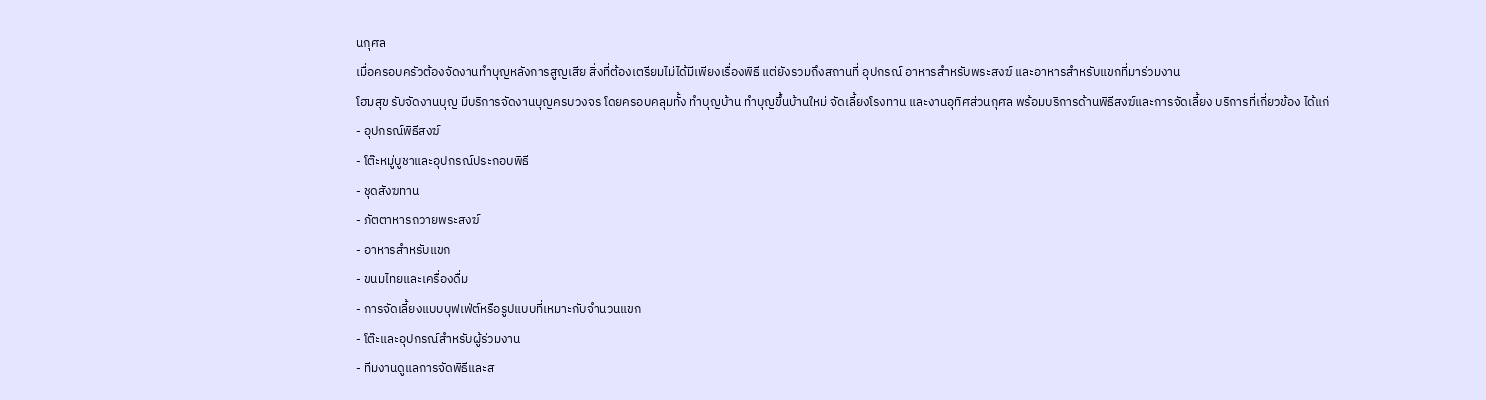นกุศล
เมื่อครอบครัวต้องจัดงานทำบุญหลังการสูญเสีย สิ่งที่ต้องเตรียมไม่ได้มีเพียงเรื่องพิธี แต่ยังรวมถึงสถานที่ อุปกรณ์ อาหารสำหรับพระสงฆ์ และอาหารสำหรับแขกที่มาร่วมงาน
โฮมสุข รับจัดงานบุญ มีบริการจัดงานบุญครบวงจร โดยครอบคลุมทั้ง ทำบุญบ้าน ทำบุญขึ้นบ้านใหม่ จัดเลี้ยงโรงทาน และงานอุทิศส่วนกุศล พร้อมบริการด้านพิธีสงฆ์และการจัดเลี้ยง บริการที่เกี่ยวข้อง ได้แก่
- อุปกรณ์พิธีสงฆ์
- โต๊ะหมู่บูชาและอุปกรณ์ประกอบพิธี
- ชุดสังฆทาน
- ภัตตาหารถวายพระสงฆ์
- อาหารสำหรับแขก
- ขนมไทยและเครื่องดื่ม
- การจัดเลี้ยงแบบบุฟเฟ่ต์หรือรูปแบบที่เหมาะกับจำนวนแขก
- โต๊ะและอุปกรณ์สำหรับผู้ร่วมงาน
- ทีมงานดูแลการจัดพิธีและส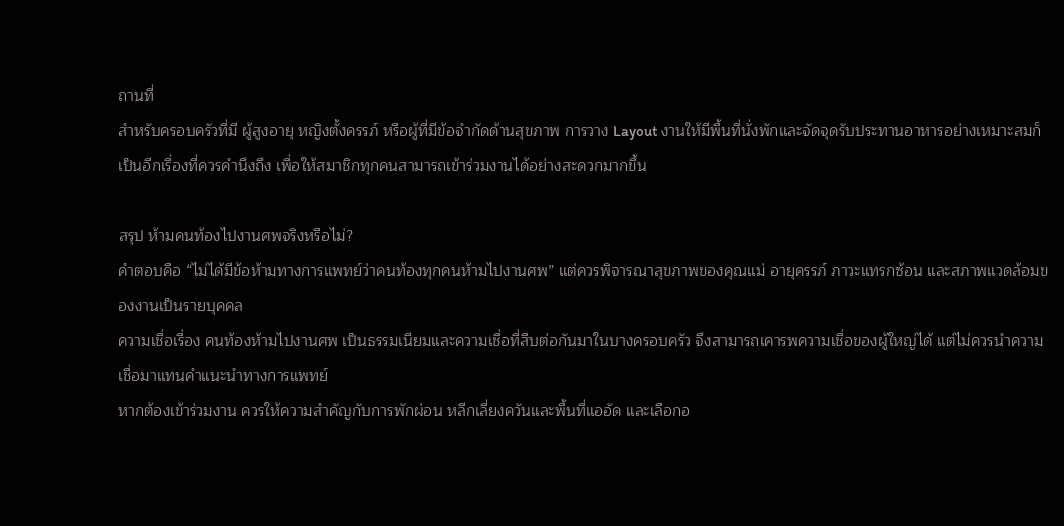ถานที่
สำหรับครอบครัวที่มี ผู้สูงอายุ หญิงตั้งครรภ์ หรือผู้ที่มีข้อจำกัดด้านสุขภาพ การวาง Layout งานให้มีพื้นที่นั่งพักและจัดจุดรับประทานอาหารอย่างเหมาะสมก็เป็นอีกเรื่องที่ควรคำนึงถึง เพื่อให้สมาชิกทุกคนสามารถเข้าร่วมงานได้อย่างสะดวกมากขึ้น

สรุป ห้ามคนท้องไปงานศพจริงหรือไม่?
คำตอบคือ “ไม่ได้มีข้อห้ามทางการแพทย์ว่าคนท้องทุกคนห้ามไปงานศพ” แต่ควรพิจารณาสุขภาพของคุณแม่ อายุครรภ์ ภาวะแทรกซ้อน และสภาพแวดล้อมของงานเป็นรายบุคคล
ความเชื่อเรื่อง คนท้องห้ามไปงานศพ เป็นธรรมเนียมและความเชื่อที่สืบต่อกันมาในบางครอบครัว จึงสามารถเคารพความเชื่อของผู้ใหญ่ได้ แต่ไม่ควรนำความเชื่อมาแทนคำแนะนำทางการแพทย์
หากต้องเข้าร่วมงาน ควรให้ความสำคัญกับการพักผ่อน หลีกเลี่ยงควันและพื้นที่แออัด และเลือกอ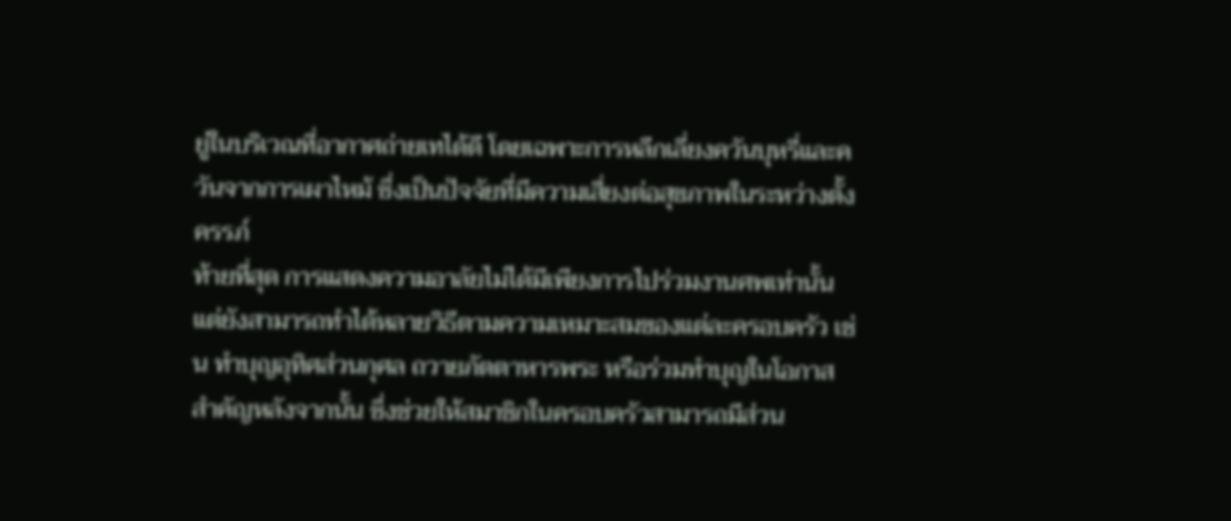ยู่ในบริเวณที่อากาศถ่ายเทได้ดี โดยเฉพาะการหลีกเลี่ยงควันบุหรี่และควันจากการเผาไหม้ ซึ่งเป็นปัจจัยที่มีความเสี่ยงต่อสุขภาพในระหว่างตั้งครรภ์
ท้ายที่สุด การแสดงความอาลัยไม่ได้มีเพียงการไปร่วมงานศพเท่านั้น แต่ยังสามารถทำได้หลายวิธีตามความเหมาะสมของแต่ละครอบครัว เช่น ทำบุญอุทิศส่วนกุศล ถวายภัตตาหารพระ หรือร่วมทำบุญในโอกาสสำคัญหลังจากนั้น ซึ่งช่วยให้สมาชิกในครอบครัวสามารถมีส่วน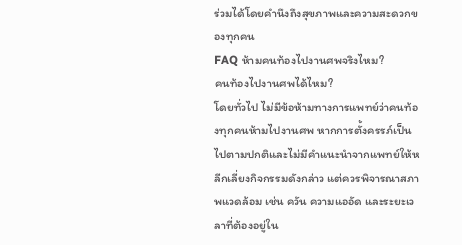ร่วมได้โดยคำนึงถึงสุขภาพและความสะดวกของทุกคน
FAQ ห้ามคนท้องไปงานศพจริงไหม?
คนท้องไปงานศพได้ไหม?
โดยทั่วไป ไม่มีข้อห้ามทางการแพทย์ว่าคนท้องทุกคนห้ามไปงานศพ หากการตั้งครรภ์เป็นไปตามปกติและไม่มีคำแนะนำจากแพทย์ให้หลีกเลี่ยงกิจกรรมดังกล่าว แต่ควรพิจารณาสภาพแวดล้อม เช่น ควัน ความแออัด และระยะเวลาที่ต้องอยู่ใน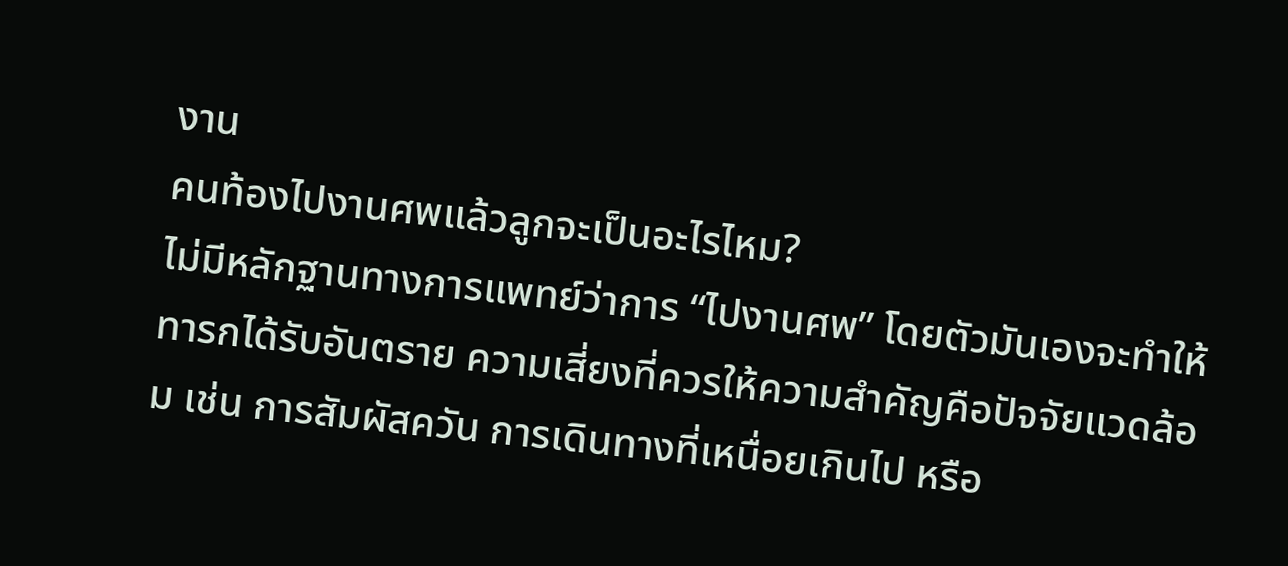งาน
คนท้องไปงานศพแล้วลูกจะเป็นอะไรไหม?
ไม่มีหลักฐานทางการแพทย์ว่าการ “ไปงานศพ” โดยตัวมันเองจะทำให้ทารกได้รับอันตราย ความเสี่ยงที่ควรให้ความสำคัญคือปัจจัยแวดล้อม เช่น การสัมผัสควัน การเดินทางที่เหนื่อยเกินไป หรือ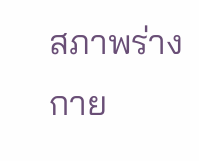สภาพร่างกาย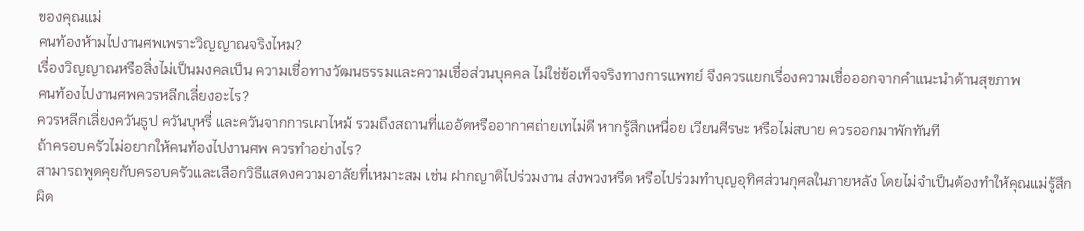ของคุณแม่
คนท้องห้ามไปงานศพเพราะวิญญาณจริงไหม?
เรื่องวิญญาณหรือสิ่งไม่เป็นมงคลเป็น ความเชื่อทางวัฒนธรรมและความเชื่อส่วนบุคคล ไม่ใช่ข้อเท็จจริงทางการแพทย์ จึงควรแยกเรื่องความเชื่อออกจากคำแนะนำด้านสุขภาพ
คนท้องไปงานศพควรหลีกเลี่ยงอะไร?
ควรหลีกเลี่ยงควันธูป ควันบุหรี่ และควันจากการเผาไหม้ รวมถึงสถานที่แออัดหรืออากาศถ่ายเทไม่ดี หากรู้สึกเหนื่อย เวียนศีรษะ หรือไม่สบาย ควรออกมาพักทันที
ถ้าครอบครัวไม่อยากให้คนท้องไปงานศพ ควรทำอย่างไร?
สามารถพูดคุยกับครอบครัวและเลือกวิธีแสดงความอาลัยที่เหมาะสม เช่น ฝากญาติไปร่วมงาน ส่งพวงหรีด หรือไปร่วมทำบุญอุทิศส่วนกุศลในภายหลัง โดยไม่จำเป็นต้องทำให้คุณแม่รู้สึกผิด